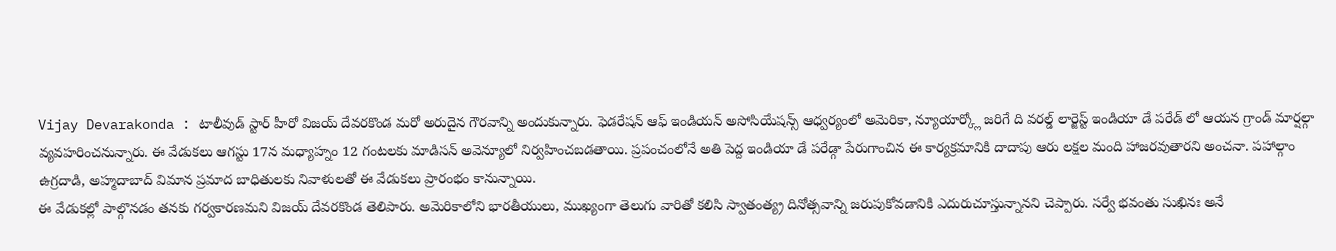Vijay Devarakonda : టాలీవుడ్ స్టార్ హీరో విజయ్ దేవరకొండ మరో అరుదైన గౌరవాన్ని అందుకున్నారు. ఫెడరేషన్ ఆఫ్ ఇండియన్ అసోసియేషన్స్ ఆధ్వర్యంలో అమెరికా, న్యూయార్క్లో జరిగే ది వరల్డ్ లార్జెస్ట్ ఇండియా డే పరేడ్ లో ఆయన గ్రాండ్ మార్షల్గా వ్యవహరించనున్నారు. ఈ వేడుకలు ఆగస్టు 17న మధ్యాహ్నం 12 గంటలకు మాడిసన్ అవెన్యూలో నిర్వహించబడతాయి. ప్రపంచంలోనే అతి పెద్ద ఇండియా డే పరేడ్గా పేరుగాంచిన ఈ కార్యక్రమానికి దాదాపు ఆరు లక్షల మంది హాజరవుతారని అంచనా. పహాల్గాం ఉగ్రదాడి, అహ్మదాబాద్ విమాన ప్రమాద బాధితులకు నివాళులతో ఈ వేడుకలు ప్రారంభం కానున్నాయి.
ఈ వేడుకల్లో పాల్గొనడం తనకు గర్వకారణమని విజయ్ దేవరకొండ తెలిపారు. అమెరికాలోని భారతీయులు, ముఖ్యంగా తెలుగు వారితో కలిసి స్వాతంత్య్ర దినోత్సవాన్ని జరుపుకోవడానికి ఎదురుచూస్తున్నానని చెప్పారు. సర్వే భవంతు సుఖినః అనే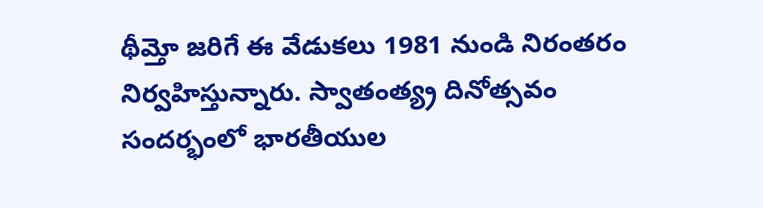థీమ్తో జరిగే ఈ వేడుకలు 1981 నుండి నిరంతరం నిర్వహిస్తున్నారు. స్వాతంత్య్ర దినోత్సవం సందర్భంలో భారతీయుల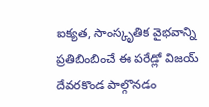ఐక్యత, సాంస్కృతిక వైభవాన్ని ప్రతిబింబించే ఈ పరేడ్లో విజయ్ దేవరకొండ పాల్గొనడం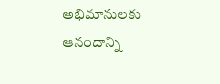అభిమానులకు ఆనందాన్ని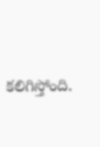కలిగిస్తోంది.